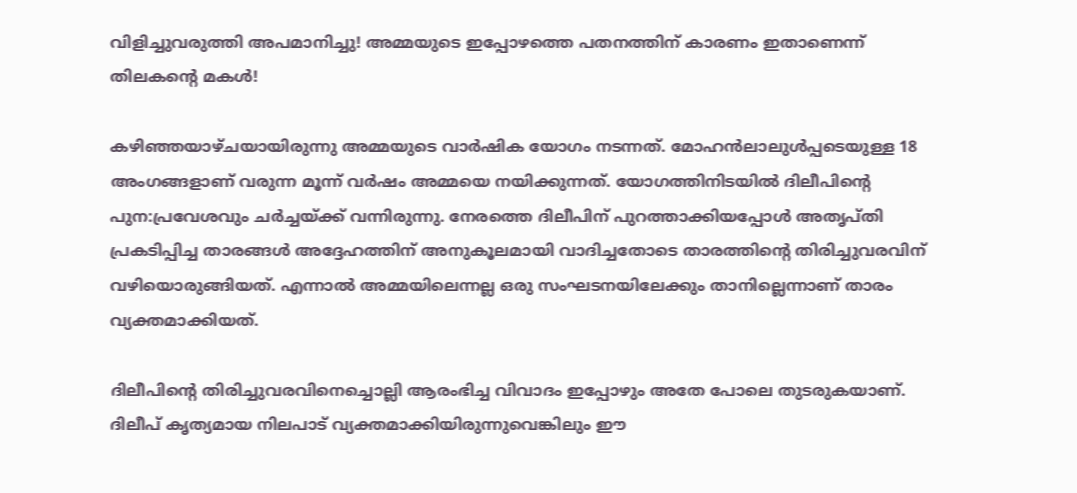വിളിച്ചുവരുത്തി അപമാനിച്ചു! അമ്മയുടെ ഇപ്പോഴത്തെ പതനത്തിന് കാരണം ഇതാണെന്ന് തിലകന്റെ മകള്‍!

കഴിഞ്ഞയാഴ്ചയായിരുന്നു അമ്മയുടെ വാര്‍ഷിക യോഗം നടന്നത്. മോഹന്‍ലാലുള്‍പ്പടെയുള്ള 18 അംഗങ്ങളാണ് വരുന്ന മൂന്ന് വര്‍ഷം അമ്മയെ നയിക്കുന്നത്. യോഗത്തിനിടയില്‍ ദിലീപിന്റെ പുന:പ്രവേശവും ചര്‍ച്ചയ്ക്ക് വന്നിരുന്നു. നേരത്തെ ദിലീപിന് പുറത്താക്കിയപ്പോള്‍ അതൃപ്തി പ്രകടിപ്പിച്ച താരങ്ങള്‍ അദ്ദേഹത്തിന് അനുകൂലമായി വാദിച്ചതോടെ താരത്തിന്റെ തിരിച്ചുവരവിന് വഴിയൊരുങ്ങിയത്. എന്നാല്‍ അമ്മയിലെന്നല്ല ഒരു സംഘടനയിലേക്കും താനില്ലെന്നാണ് താരം വ്യക്തമാക്കിയത്.

ദിലീപിന്റെ തിരിച്ചുവരവിനെച്ചൊല്ലി ആരംഭിച്ച വിവാദം ഇപ്പോഴും അതേ പോലെ തുടരുകയാണ്. ദിലീപ് കൃത്യമായ നിലപാട് വ്യക്തമാക്കിയിരുന്നുവെങ്കിലും ഈ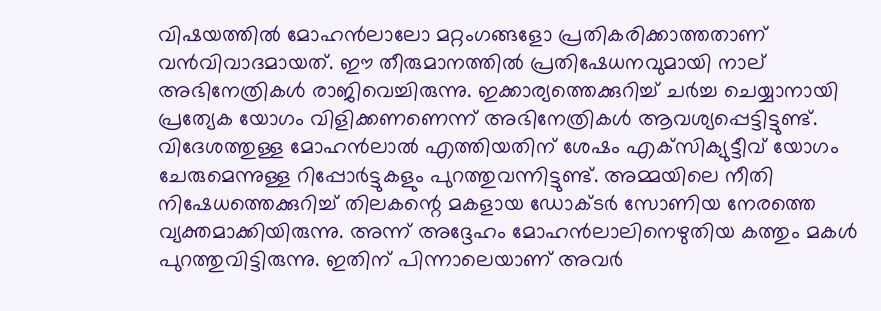വിഷയത്തില്‍ മോഹന്‍ലാലോ മറ്റംഗങ്ങളോ പ്രതികരിക്കാത്തതാണ് വന്‍വിവാദമായത്. ഈ തീരുമാനത്തില്‍ പ്രതിഷേധനവുമായി നാല് അഭിനേത്രികള്‍ രാജിവെച്ചിരുന്നു. ഇക്കാര്യത്തെക്കുറിച്ച് ചര്‍ച്ച ചെയ്യാനായി പ്രത്യേക യോഗം വിളിക്കണണെന്ന് അഭിനേത്രികള്‍ ആവശ്യപ്പെട്ടിട്ടുണ്ട്. വിദേശത്തുള്ള മോഹന്‍ലാല്‍ എത്തിയതിന് ശേഷം എക്‌സിക്യുട്ടീവ് യോഗം ചേരുമെന്നുള്ള റിപ്പോര്‍ട്ടുകളും പുറത്തുവന്നിട്ടുണ്ട്. അമ്മയിലെ നീതി നിഷേധത്തെക്കുറിച്ച് തിലകന്റെ മകളായ ഡോക്ടര്‍ സോണിയ നേരത്തെ വ്യക്തമാക്കിയിരുന്നു. അന്ന് അദ്ദേഹം മോഹന്‍ലാലിനെഴുതിയ കത്തും മകള്‍ പുറത്തുവിട്ടിരുന്നു. ഇതിന് പിന്നാലെയാണ് അവര്‍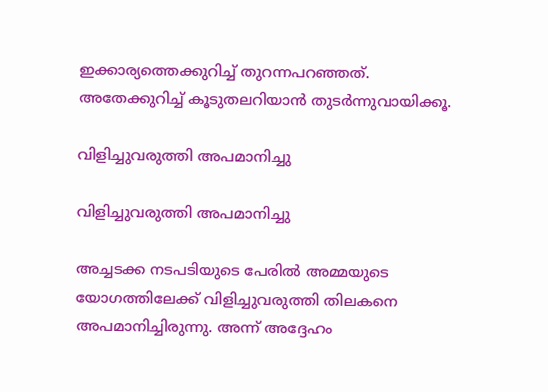ഇക്കാര്യത്തെക്കുറിച്ച് തുറന്നപറഞ്ഞത്. അതേക്കുറിച്ച് കൂടുതലറിയാന്‍ തുടര്‍ന്നുവായിക്കൂ.

വിളിച്ചുവരുത്തി അപമാനിച്ചു

വിളിച്ചുവരുത്തി അപമാനിച്ചു

അച്ചടക്ക നടപടിയുടെ പേരില്‍ അമ്മയുടെ യോഗത്തിലേക്ക് വിളിച്ചുവരുത്തി തിലകനെ അപമാനിച്ചിരുന്നു. അന്ന് അദ്ദേഹം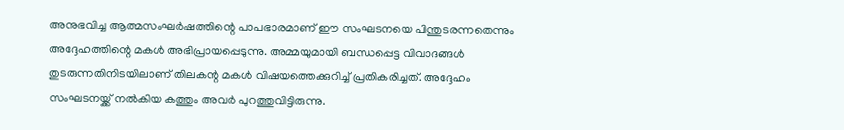അനുഭവിച്ച ആത്മസംഘര്‍ഷത്തിന്റെ പാപഭാരമാണ് ഈ സംഘടനയെ പിന്തുടരന്നതെന്നും അദ്ദേഹത്തിന്റെ മകള്‍ അഭിപ്രായപ്പെടുന്നു. അമ്മയുമായി ബന്ധപ്പെട്ട വിവാദങ്ങള്‍ തുടരുന്നതിനിടയിലാണ് തിലകന്റ മകള്‍ വിഷയത്തെക്കുറിച്ച് പ്രതികരിച്ചത്. അദ്ദേഹം സംഘടനയ്ക്ക് നല്‍കിയ കത്തും അവര്‍ പുറത്തുവിട്ടിരുന്നു.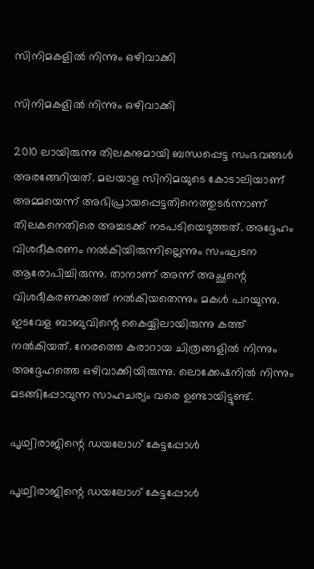സിനിമകളില്‍ നിന്നും ഒഴിവാക്കി

സിനിമകളില്‍ നിന്നും ഒഴിവാക്കി

2010 ലായിരുന്നു തിലകനുമായി ബന്ധപ്പെട്ട സംഭവങ്ങള്‍ അരങ്ങേറിയത്. മലയാള സിനിമയുടെ കോടാലിയാണ് അമ്മയെന്ന് അഭിപ്രായപ്പെട്ടതിനെത്തുടര്‍ന്നാണ് തിലകനെതിരെ അച്ചടക്ക് നടപടിയെടുത്തത്. അദ്ദേഹം വിശദീകരണം നല്‍കിയിരുന്നില്ലെന്നും സംഘടന ആരോപിച്ചിരുന്നു. താനാണ് അന്ന് അച്ഛന്റെ വിശദീകരണക്കത്ത് നല്‍കിയതെന്നും മകള്‍ പറയുന്നു. ഇടവേള ബാബുവിന്റെ കൈയ്യിലായിരുന്നു കത്ത് നല്‍കിയത്. നേരത്തെ കരാറായ ചിത്രങ്ങളില്‍ നിന്നും അദ്ദേഹത്തെ ഒഴിവാക്കിയിരുന്നു. ലൊക്കേഷനില്‍ നിന്നും മടങ്ങിപ്പോവുന്ന സാഹചര്യം വരെ ഉണ്ടായിട്ടുണ്ട്.

പൃഥ്വിരാജിന്റെ ഡയലോഗ് കേട്ടപ്പോള്‍

പൃഥ്വിരാജിന്റെ ഡയലോഗ് കേട്ടപ്പോള്‍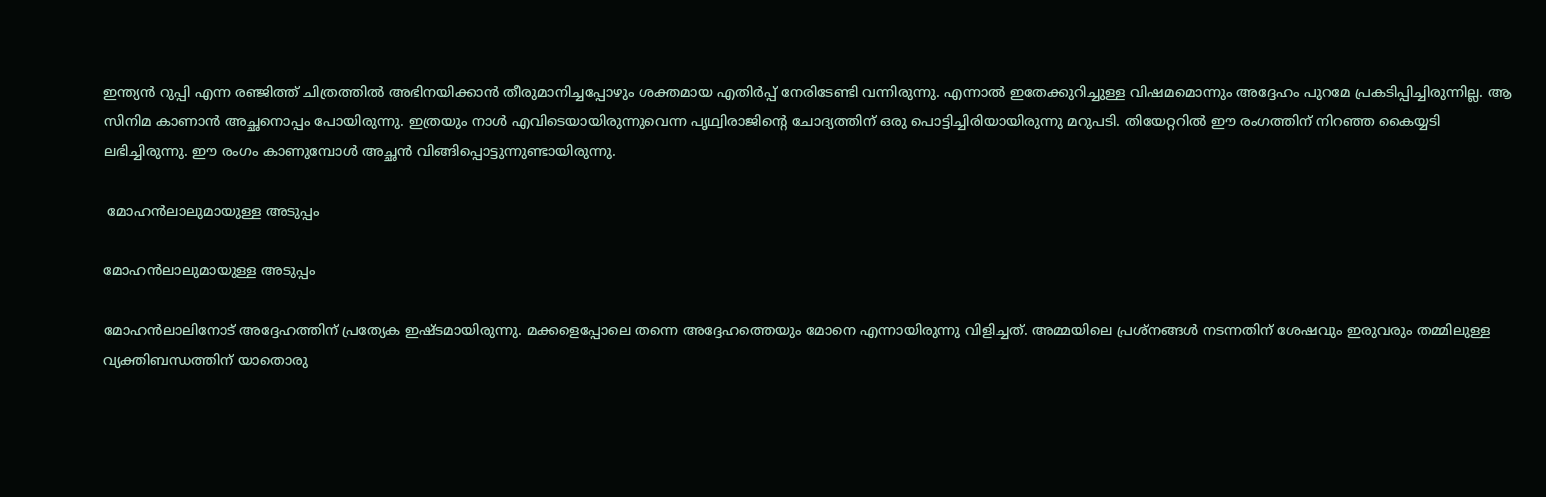ഇന്ത്യന്‍ റുപ്പി എന്ന രഞ്ജിത്ത് ചിത്രത്തില്‍ അഭിനയിക്കാന്‍ തീരുമാനിച്ചപ്പോഴും ശക്തമായ എതിര്‍പ്പ് നേരിടേണ്ടി വന്നിരുന്നു. എന്നാല്‍ ഇതേക്കുറിച്ചുള്ള വിഷമമൊന്നും അദ്ദേഹം പുറമേ പ്രകടിപ്പിച്ചിരുന്നില്ല. ആ സിനിമ കാണാന്‍ അച്ഛനൊപ്പം പോയിരുന്നു. ഇത്രയും നാള്‍ എവിടെയായിരുന്നുവെന്ന പൃഥ്വിരാജിന്റെ ചോദ്യത്തിന് ഒരു പൊട്ടിച്ചിരിയായിരുന്നു മറുപടി. തിയേറ്ററില്‍ ഈ രംഗത്തിന് നിറഞ്ഞ കൈയ്യടി ലഭിച്ചിരുന്നു. ഈ രംഗം കാണുമ്പോള്‍ അച്ഛന്‍ വിങ്ങിപ്പൊട്ടുന്നുണ്ടായിരുന്നു.

 മോഹന്‍ലാലുമായുള്ള അടുപ്പം

മോഹന്‍ലാലുമായുള്ള അടുപ്പം

മോഹന്‍ലാലിനോട് അദ്ദേഹത്തിന് പ്രത്യേക ഇഷ്ടമായിരുന്നു. മക്കളെപ്പോലെ തന്നെ അദ്ദേഹത്തെയും മോനെ എന്നായിരുന്നു വിളിച്ചത്. അമ്മയിലെ പ്രശ്‌നങ്ങള്‍ നടന്നതിന് ശേഷവും ഇരുവരും തമ്മിലുള്ള വ്യക്തിബന്ധത്തിന് യാതൊരു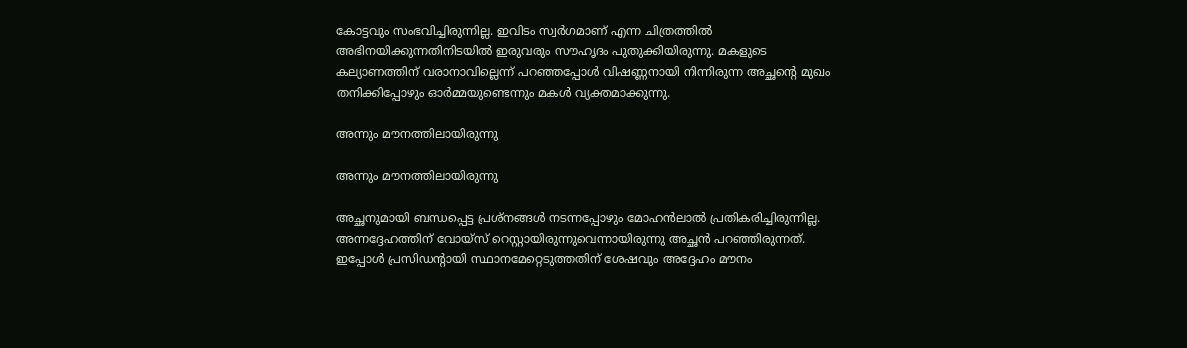കോട്ടവും സംഭവിച്ചിരുന്നില്ല. ഇവിടം സ്വര്‍ഗമാണ് എന്ന ചിത്രത്തില്‍ അഭിനയിക്കുന്നതിനിടയില്‍ ഇരുവരും സൗഹൃദം പുതുക്കിയിരുന്നു. മകളുടെ കല്യാണത്തിന് വരാനാവില്ലെന്ന് പറഞ്ഞപ്പോള്‍ വിഷണ്ണനായി നിന്നിരുന്ന അച്ഛന്റെ മുഖം തനിക്കിപ്പോഴും ഓര്‍മ്മയുണ്ടെന്നും മകള്‍ വ്യക്തമാക്കുന്നു.

അന്നും മൗനത്തിലായിരുന്നു

അന്നും മൗനത്തിലായിരുന്നു

അച്ഛനുമായി ബന്ധപ്പെട്ട പ്രശ്‌നങ്ങള്‍ നടന്നപ്പോഴും മോഹന്‍ലാല്‍ പ്രതികരിച്ചിരുന്നില്ല. അന്നദ്ദേഹത്തിന് വോയ്‌സ് റെസ്റ്റായിരുന്നുവെന്നായിരുന്നു അച്ഛന്‍ പറഞ്ഞിരുന്നത്. ഇപ്പോള്‍ പ്രസിഡന്റായി സ്ഥാനമേറ്റെടുത്തതിന് ശേഷവും അദ്ദേഹം മൗനം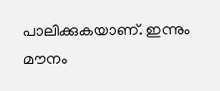പാലിക്കുകയാണ്. ഇന്നും മൗനം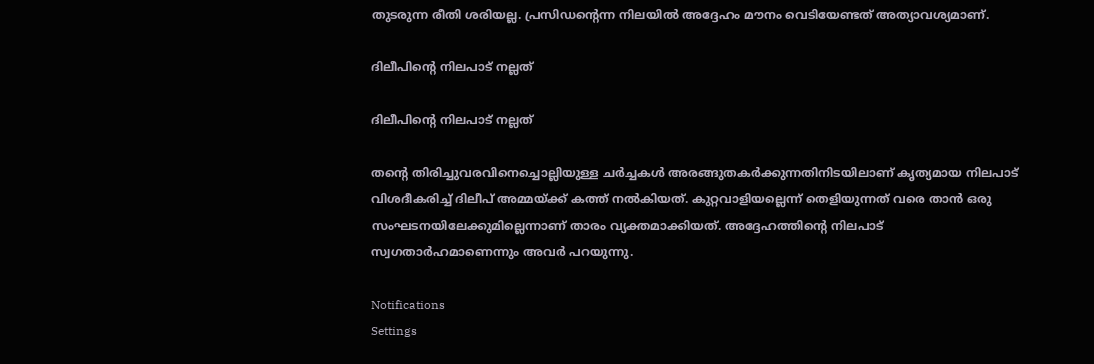തുടരുന്ന രീതി ശരിയല്ല. പ്രസിഡന്റെന്ന നിലയില്‍ അദ്ദേഹം മൗനം വെടിയേണ്ടത് അത്യാവശ്യമാണ്.

ദിലീപിന്റെ നിലപാട് നല്ലത്

ദിലീപിന്റെ നിലപാട് നല്ലത്

തന്റെ തിരിച്ചുവരവിനെച്ചൊല്ലിയുള്ള ചര്‍ച്ചകള്‍ അരങ്ങുതകര്‍ക്കുന്നതിനിടയിലാണ് കൃത്യമായ നിലപാട് വിശദീകരിച്ച് ദിലീപ് അമ്മയ്ക്ക് കത്ത് നല്‍കിയത്. കുറ്റവാളിയല്ലെന്ന് തെളിയുന്നത് വരെ താന്‍ ഒരു സംഘടനയിലേക്കുമില്ലെന്നാണ് താരം വ്യക്തമാക്കിയത്. അദ്ദേഹത്തിന്റെ നിലപാട് സ്വഗതാര്‍ഹമാണെന്നും അവര്‍ പറയുന്നു.

Notifications
Settings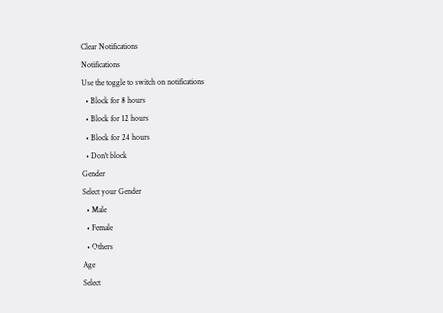Clear Notifications
Notifications
Use the toggle to switch on notifications
  • Block for 8 hours
  • Block for 12 hours
  • Block for 24 hours
  • Don't block
Gender
Select your Gender
  • Male
  • Female
  • Others
Age
Select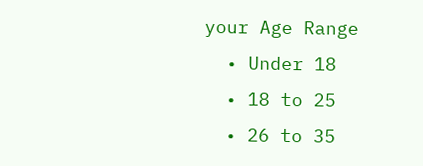your Age Range
  • Under 18
  • 18 to 25
  • 26 to 35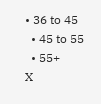• 36 to 45
  • 45 to 55
  • 55+
X